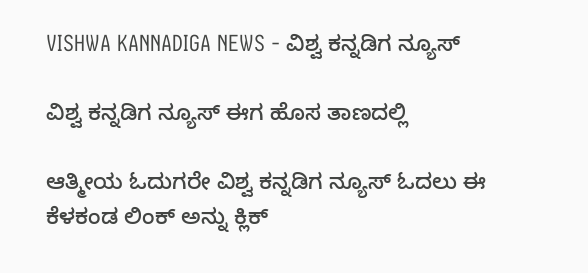VISHWA KANNADIGA NEWS - ವಿಶ್ವ ಕನ್ನಡಿಗ ನ್ಯೂಸ್

ವಿಶ್ವ ಕನ್ನಡಿಗ ನ್ಯೂಸ್ ಈಗ ಹೊಸ ತಾಣದಲ್ಲಿ

ಆತ್ಮೀಯ ಓದುಗರೇ ವಿಶ್ವ ಕನ್ನಡಿಗ ನ್ಯೂಸ್ ಓದಲು ಈ ಕೆಳಕಂಡ ಲಿಂಕ್ ಅನ್ನು ಕ್ಲಿಕ್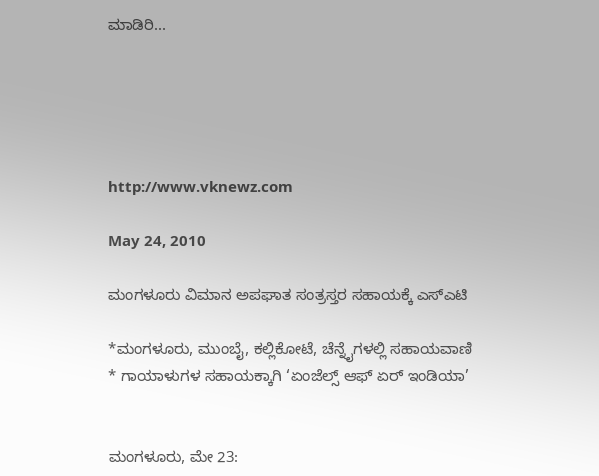ಮಾಡಿರಿ...





http://www.vknewz.com

May 24, 2010

ಮಂಗಳೂರು ವಿಮಾನ ಅಪಘಾತ ಸಂತ್ರಸ್ತರ ಸಹಾಯಕ್ಕೆ ಎಸ್‌ಎಟಿ

*ಮಂಗಳೂರು, ಮುಂಬೈ, ಕಲ್ಲಿಕೋಟೆ, ಚೆನ್ನೈಗಳಲ್ಲಿ ಸಹಾಯವಾಣಿ
* ಗಾಯಾಳುಗಳ ಸಹಾಯಕ್ಕಾಗಿ ‘ಏಂಜೆಲ್ಸ್ ಆಫ್ ಏರ್ ಇಂಡಿಯಾ’


ಮಂಗಳೂರು, ಮೇ 23: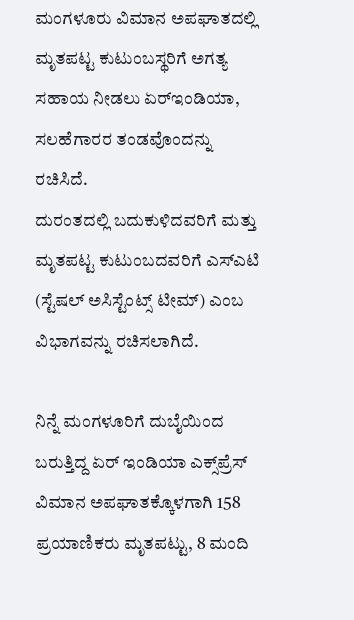ಮಂಗಳೂರು ವಿಮಾನ ಅಪಘಾತದಲ್ಲಿ ಮೃತಪಟ್ಟ ಕುಟುಂಬಸ್ಥರಿಗೆ ಅಗತ್ಯ ಸಹಾಯ ನೀಡಲು ಏರ್‌ಇಂಡಿಯಾ, ಸಲಹೆಗಾರರ ತಂಡವೊಂದನ್ನು ರಚಿಸಿದೆ.
ದುರಂತದಲ್ಲಿ ಬದುಕುಳಿದವರಿಗೆ ಮತ್ತು ಮೃತಪಟ್ಟ ಕುಟುಂಬದವರಿಗೆ ಎಸ್‌ಎಟಿ (ಸ್ಟೆಷಲ್ ಅಸಿಸ್ಟೆಂಟ್ಸ್ ಟೀಮ್) ಎಂಬ ವಿಭಾಗವನ್ನು ರಚಿಸಲಾಗಿದೆ.

ನಿನ್ನೆ ಮಂಗಳೂರಿಗೆ ದುಬೈಯಿಂದ ಬರುತ್ತಿದ್ದ ಏರ್ ಇಂಡಿಯಾ ಎಕ್ಸ್‌ಪ್ರೆಸ್ ವಿಮಾನ ಅಪಘಾತಕ್ಕೊಳಗಾಗಿ 158 ಪ್ರಯಾಣಿಕರು ಮೃತಪಟ್ಟು, 8 ಮಂದಿ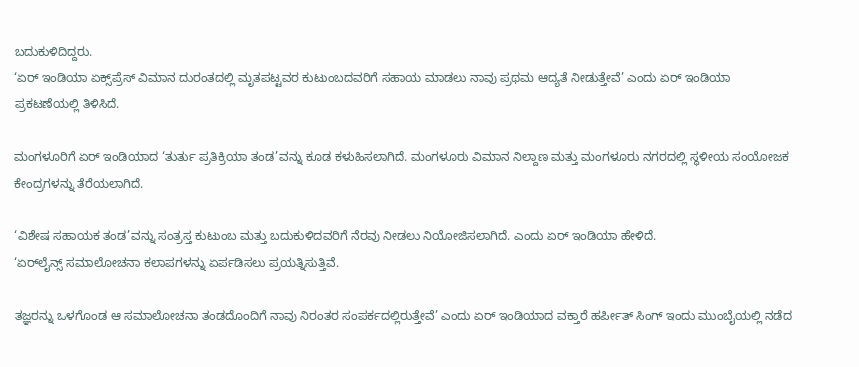ಬದುಕುಳಿದಿದ್ದರು.
‘ಏರ್ ಇಂಡಿಯಾ ಏಕ್ಸ್‌ಪ್ರೆಸ್ ವಿಮಾನ ದುರಂತದಲ್ಲಿ ಮೃತಪಟ್ಟವರ ಕುಟುಂಬದವರಿಗೆ ಸಹಾಯ ಮಾಡಲು ನಾವು ಪ್ರಥಮ ಆದ್ಯತೆ ನೀಡುತ್ತೇವೆ’ ಎಂದು ಏರ್ ಇಂಡಿಯಾ ಪ್ರಕಟಣೆಯಲ್ಲಿ ತಿಳಿಸಿದೆ.

ಮಂಗಳೂರಿಗೆ ಏರ್ ಇಂಡಿಯಾದ ‘ತುರ್ತು ಪ್ರತಿಕ್ರಿಯಾ ತಂಡ’ವನ್ನು ಕೂಡ ಕಳುಹಿಸಲಾಗಿದೆ. ಮಂಗಳೂರು ವಿಮಾನ ನಿಲ್ದಾಣ ಮತ್ತು ಮಂಗಳೂರು ನಗರದಲ್ಲಿ ಸ್ಥಳೀಯ ಸಂಯೋಜಕ ಕೇಂದ್ರಗಳನ್ನು ತೆರೆಯಲಾಗಿದೆ.

‘ವಿಶೇಷ ಸಹಾಯಕ ತಂಡ’ವನ್ನು ಸಂತ್ರಸ್ತ ಕುಟುಂಬ ಮತ್ತು ಬದುಕುಳಿದವರಿಗೆ ನೆರವು ನೀಡಲು ನಿಯೋಜಿಸಲಾಗಿದೆ. ಎಂದು ಏರ್ ಇಂಡಿಯಾ ಹೇಳಿದೆ.
‘ಏರ್‌ಲೈನ್ಸ್ ಸಮಾಲೋಚನಾ ಕಲಾಪಗಳನ್ನು ಏರ್ಪಡಿಸಲು ಪ್ರಯತ್ನಿಸುತ್ತಿವೆ.

ತಜ್ಞರನ್ನು ಒಳಗೊಂಡ ಆ ಸಮಾಲೋಚನಾ ತಂಡದೊಂದಿಗೆ ನಾವು ನಿರಂತರ ಸಂಪರ್ಕದಲ್ಲಿರುತ್ತೇವೆ’ ಎಂದು ಏರ್ ಇಂಡಿಯಾದ ವಕ್ತಾರೆ ಹರ್ಪೀತ್ ಸಿಂಗ್ ಇಂದು ಮುಂಬೈಯಲ್ಲಿ ನಡೆದ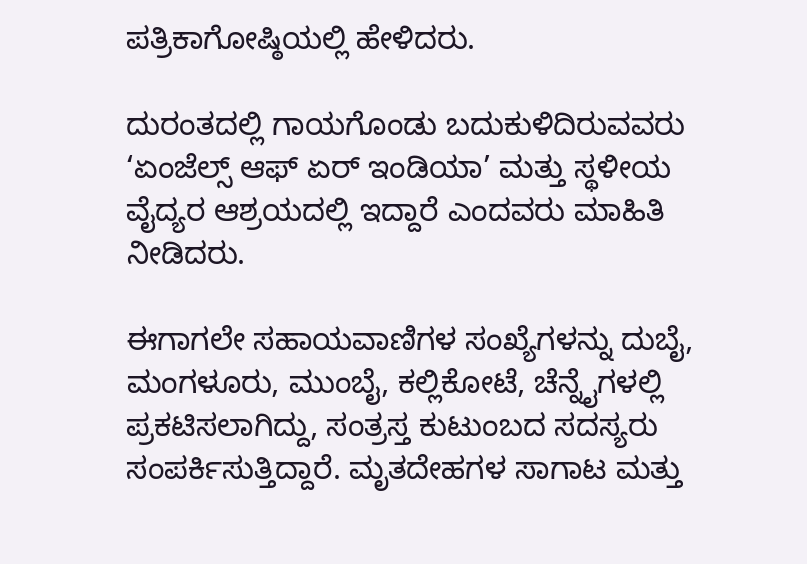ಪತ್ರಿಕಾಗೋಷ್ಠಿಯಲ್ಲಿ ಹೇಳಿದರು.

ದುರಂತದಲ್ಲಿ ಗಾಯಗೊಂಡು ಬದುಕುಳಿದಿರುವವರು ‘ಏಂಜೆಲ್ಸ್ ಆಫ್ ಏರ್ ಇಂಡಿಯಾ’ ಮತ್ತು ಸ್ಥಳೀಯ ವೈದ್ಯರ ಆಶ್ರಯದಲ್ಲಿ ಇದ್ದಾರೆ ಎಂದವರು ಮಾಹಿತಿ ನೀಡಿದರು.

ಈಗಾಗಲೇ ಸಹಾಯವಾಣಿಗಳ ಸಂಖ್ಯೆಗಳನ್ನು ದುಬೈ, ಮಂಗಳೂರು, ಮುಂಬೈ, ಕಲ್ಲಿಕೋಟೆ, ಚೆನ್ನೈಗಳಲ್ಲಿ ಪ್ರಕಟಿಸಲಾಗಿದ್ದು, ಸಂತ್ರಸ್ತ ಕುಟುಂಬದ ಸದಸ್ಯರು ಸಂಪರ್ಕಿಸುತ್ತಿದ್ದಾರೆ. ಮೃತದೇಹಗಳ ಸಾಗಾಟ ಮತ್ತು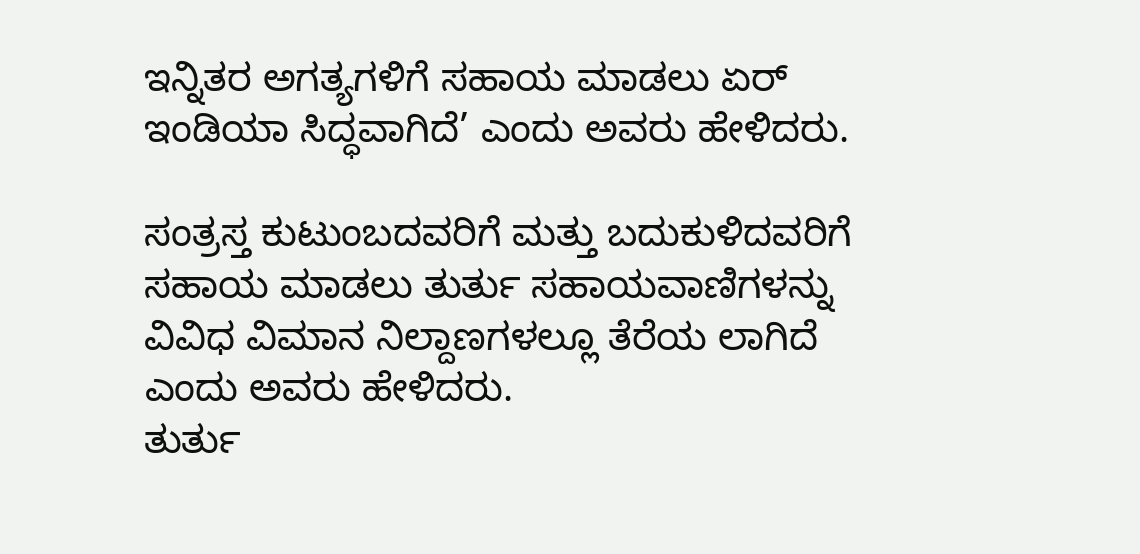ಇನ್ನಿತರ ಅಗತ್ಯಗಳಿಗೆ ಸಹಾಯ ಮಾಡಲು ಏರ್ ಇಂಡಿಯಾ ಸಿದ್ಧವಾಗಿದೆ’ ಎಂದು ಅವರು ಹೇಳಿದರು.

ಸಂತ್ರಸ್ತ ಕುಟುಂಬದವರಿಗೆ ಮತ್ತು ಬದುಕುಳಿದವರಿಗೆ ಸಹಾಯ ಮಾಡಲು ತುರ್ತು ಸಹಾಯವಾಣಿಗಳನ್ನು ವಿವಿಧ ವಿಮಾನ ನಿಲ್ದಾಣಗಳಲ್ಲೂ ತೆರೆಯ ಲಾಗಿದೆ ಎಂದು ಅವರು ಹೇಳಿದರು.
ತುರ್ತು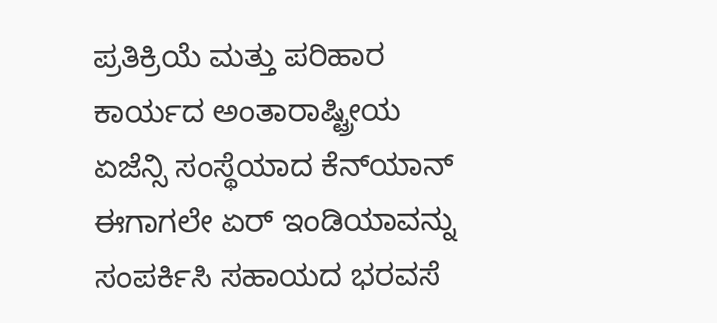ಪ್ರತಿಕ್ರಿಯೆ ಮತ್ತು ಪರಿಹಾರ ಕಾರ್ಯದ ಅಂತಾರಾಷ್ಟ್ರೀಯ ಏಜೆನ್ಸಿ ಸಂಸ್ಥೆಯಾದ ಕೆನ್‌ಯಾನ್ ಈಗಾಗಲೇ ಏರ್ ಇಂಡಿಯಾವನ್ನು ಸಂಪರ್ಕಿಸಿ ಸಹಾಯದ ಭರವಸೆ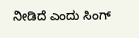ನೀಡಿದೆ ಎಂದು ಸಿಂಗ್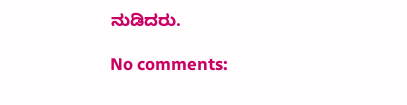ನುಡಿದರು.

No comments: